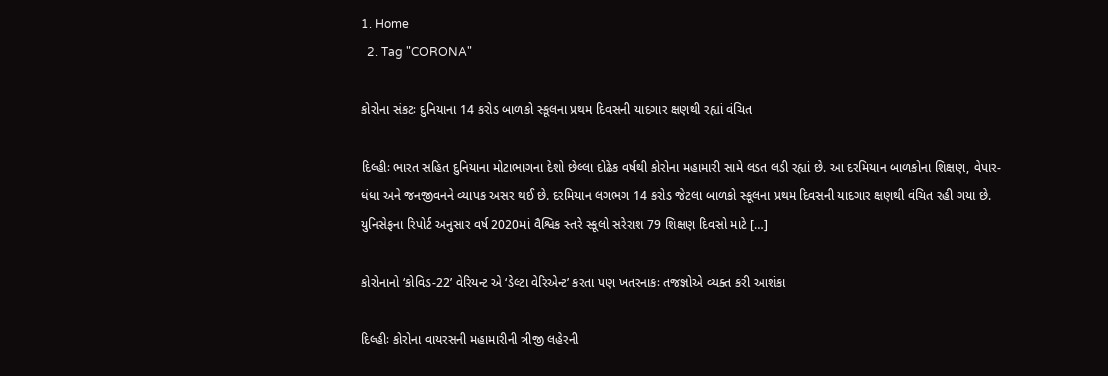1. Home
  2. Tag "CORONA"

કોરોના સંકટઃ દુનિયાના 14 કરોડ બાળકો સ્કૂલના પ્રથમ દિવસની યાદગાર ક્ષણથી રહ્યાં વંચિત

દિલ્હીઃ ભારત સહિત દુનિયાના મોટાભાગના દેશો છેલ્લા દોઢેક વર્ષથી કોરોના મહામારી સામે લડત લડી રહ્યાં છે. આ દરમિયાન બાળકોના શિક્ષણ, વેપાર-ધંધા અને જનજીવનને વ્યાપક અસર થઈ છે. દરમિયાન લગભગ 14 કરોડ જેટલા બાળકો સ્કૂલના પ્રથમ દિવસની યાદગાર ક્ષણથી વંચિત રહી ગયા છે. યુનિસેફના રિપોર્ટ અનુસાર વર્ષ 2020માં વૈશ્વિક સ્તરે સ્કૂલો સરેરાશ 79 શિક્ષણ દિવસો માટે […]

કોરોનાનો ‘કોવિડ-22’ વેરિયન્ટ એ ‘ડેલ્ટા વેરિએન્ટ’ કરતા પણ ખતરનાકઃ તજજ્ઞોએ વ્યક્ત કરી આશંકા

દિલ્હીઃ કોરોના વાયરસની મહામારીની ત્રીજી લહેરની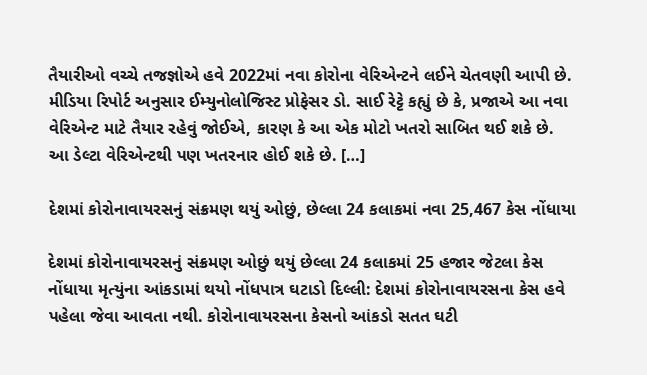તૈયારીઓ વચ્ચે તજજ્ઞોએ હવે 2022માં નવા કોરોના વેરિએન્ટને લઈને ચેતવણી આપી છે. મીડિયા રિપોર્ટ અનુસાર ઈમ્યુનોલોજિસ્ટ પ્રોફેસર ડો. સાઈ રેટ્ટે કહ્યું છે કે, પ્રજાએ આ નવા વેરિએન્ટ માટે તૈયાર રહેવું જોઈએ, કારણ કે આ એક મોટો ખતરો સાબિત થઈ શકે છે. આ ડેલ્ટા વેરિએન્ટથી પણ ખતરનાર હોઈ શકે છે. […]

દેશમાં કોરોનાવાયરસનું સંક્રમણ થયું ઓછું, છેલ્લા 24 કલાકમાં નવા 25,467 કેસ નોંધાયા

દેશમાં કોરોનાવાયરસનું સંક્રમણ ઓછું થયું છેલ્લા 24 કલાકમાં 25 હજાર જેટલા કેસ નોંધાયા મૃત્યુંના આંકડામાં થયો નોંધપાત્ર ઘટાડો દિલ્લી: દેશમાં કોરોનાવાયરસના કેસ હવે પહેલા જેવા આવતા નથી. કોરોનાવાયરસના કેસનો આંકડો સતત ઘટી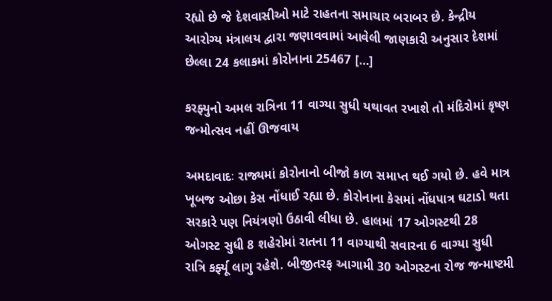રહ્યો છે જે દેશવાસીઓ માટે રાહતના સમાચાર બરાબર છે. કેન્દ્રીય આરોગ્ય મંત્રાલય દ્વારા જણાવવામાં આવેલી જાણકારી અનુસાર દેશમાં છેલ્લા 24 કલાકમાં કોરોનાના 25467 […]

કરફ્યુનો અમલ રાત્રિના 11 વાગ્યા સુધી યથાવત રખાશે તો મંદિરોમાં કૃષ્ણ જન્મોત્સવ નહીં ઊજવાય

અમદાવાદઃ રાજ્યમાં કોરોનાનો બીજો કાળ સમાપ્ત થઈ ગયો છે. હવે માત્ર ખૂબજ ઓછા કેસ નોંધાઈ રહ્યા છે. કોરોનાના કેસમાં નોંધપાત્ર ઘટાડો થતા સરકારે પણ નિયંત્રણો ઉઠાવી લીધા છે. હાલમાં 17 ઓગસ્ટથી 28 ઓગસ્ટ સુધી 8 શહેરોમાં રાતના 11 વાગ્યાથી સવારના 6 વાગ્યા સુધી રાત્રિ કર્ફ્યૂ લાગુ રહેશે. બીજીતરફ આગામી 30 ઓગસ્ટના રોજ જન્માષ્ટમી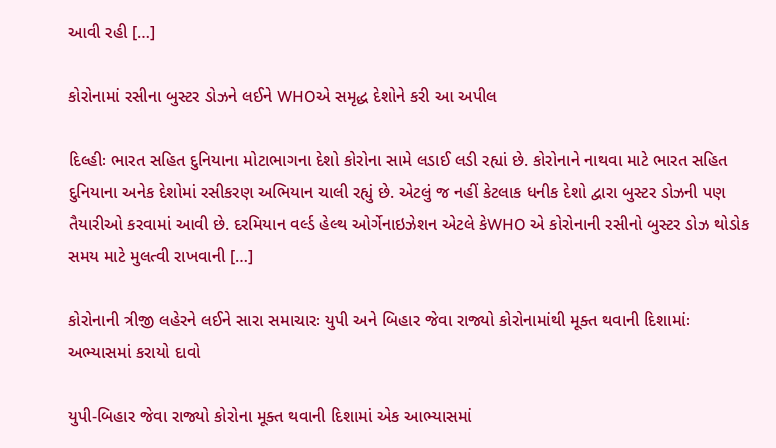આવી રહી […]

કોરોનામાં રસીના બુસ્ટર ડોઝને લઈને WHOએ સમૃદ્ધ દેશોને કરી આ અપીલ

દિલ્હીઃ ભારત સહિત દુનિયાના મોટાભાગના દેશો કોરોના સામે લડાઈ લડી રહ્યાં છે. કોરોનાને નાથવા માટે ભારત સહિત દુનિયાના અનેક દેશોમાં રસીકરણ અભિયાન ચાલી રહ્યું છે. એટલું જ નહીં કેટલાક ધનીક દેશો દ્વારા બુસ્ટર ડોઝની પણ તૈયારીઓ કરવામાં આવી છે. દરમિયાન વર્લ્ડ હેલ્થ ઓર્ગેનાઇઝેશન એટલે કેWHO એ કોરોનાની રસીનો બુસ્ટર ડોઝ થોડોક સમય માટે મુલત્વી રાખવાની […]

કોરોનાની ત્રીજી લહેરને લઈને સારા સમાચારઃ યુપી અને બિહાર જેવા રાજ્યો કોરોનામાંથી મૂક્ત થવાની દિશામાંઃ અભ્યાસમાં કરાયો દાવો

યુપી-બિહાર જેવા રાજ્યો કોરોના મૂક્ત થવાની દિશામાં એક આભ્યાસમાં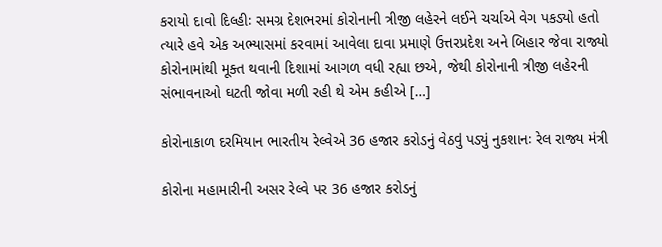કરાયો દાવો દિલ્હીઃ સમગ્ર દેશભરમાં કોરોનાની ત્રીજી લહેરને લઈને ચર્ચાએ વેગ પકડ્યો હતો ત્યારે હવે એક અભ્યાસમાં કરવામાં આવેલા દાવા પ્રમાણે ઉત્તરપ્રદેશ અને બિહાર જેવા રાજ્યો કોરોનામાંથી મૂક્ત થવાની દિશામાં આગળ વધી રહ્યા છએ, જેથી કોરોનાની ત્રીજી લહેરની સંભાવનાઓ ઘટતી જોવા મળી રહી થે એમ કહીએ […]

કોરોનાકાળ દરમિયાન ભારતીય રેલ્વેએ 36 હજાર કરોડનું વેઠવું પડ્યું નુકશાનઃ રેલ રાજ્ય મંત્રી

કોરોના મહામારીની અસર રેલ્વે પર 36 હજાર કરોડનું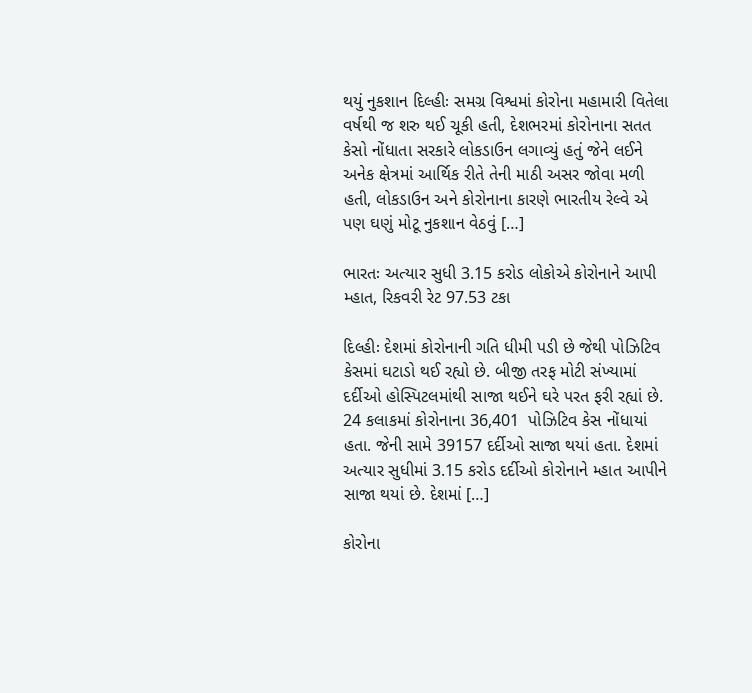થયું નુકશાન દિલ્હીઃ સમગ્ર વિશ્વમાં કોરોના મહામારી વિતેલા વર્ષથી જ શરુ થઈ ચૂકી હતી, દેશભરમાં કોરોનાના સતત કેસો નોંધાતા સરકારે લોકડાઉન લગાવ્યું હતું જેને લઈને અનેક ક્ષેત્રમાં આર્થિક રીતે તેની માઠી અસર જોવા મળી હતી, લોકડાઉન અને કોરોનાના કારણે ભારતીય રેલ્વે એ પણ ઘણું મોટૂ નુકશાન વેઠવું […]

ભારતઃ અત્યાર સુધી 3.15 કરોડ લોકોએ કોરોનાને આપી મ્હાત, રિકવરી રેટ 97.53 ટકા

દિલ્હીઃ દેશમાં કોરોનાની ગતિ ધીમી પડી છે જેથી પોઝિટિવ કેસમાં ઘટાડો થઈ રહ્યો છે. બીજી તરફ મોટી સંખ્યામાં દર્દીઓ હોસ્પિટલમાંથી સાજા થઈને ઘરે પરત ફરી રહ્યાં છે. 24 કલાકમાં કોરોનાના 36,401  પોઝિટિવ કેસ નોંધાયાં હતા. જેની સામે 39157 દર્દીઓ સાજા થયાં હતા. દેશમાં અત્યાર સુધીમાં 3.15 કરોડ દર્દીઓ કોરોનાને મ્હાત આપીને સાજા થયાં છે. દેશમાં […]

કોરોના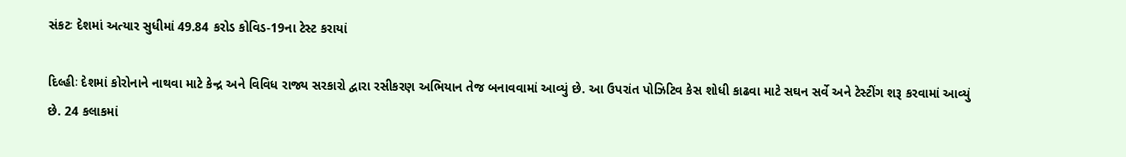સંકટઃ દેશમાં અત્યાર સુધીમાં 49.84 કરોડ કોવિડ-19ના ટેસ્ટ કરાયાં

દિલ્હીઃ દેશમાં કોરોનાને નાથવા માટે કેન્દ્ર અને વિવિધ રાજ્ય સરકારો દ્વારા રસીકરણ અભિયાન તેજ બનાવવામાં આવ્યું છે. આ ઉપરાંત પોઝિટિવ કેસ શોધી કાઢવા માટે સઘન સર્વે અને ટેસ્ટીંગ શરૂ કરવામાં આવ્યું છે. 24 કલાકમાં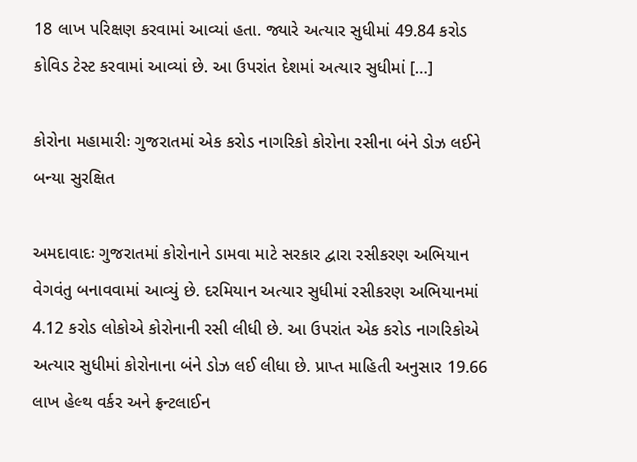18 લાખ પરિક્ષણ કરવામાં આવ્યાં હતા. જ્યારે અત્યાર સુધીમાં 49.84 કરોડ કોવિડ ટેસ્ટ કરવામાં આવ્યાં છે. આ ઉપરાંત દેશમાં અત્યાર સુધીમાં […]

કોરોના મહામારીઃ ગુજરાતમાં એક કરોડ નાગરિકો કોરોના રસીના બંને ડોઝ લઈને બન્યા સુરક્ષિત

અમદાવાદઃ ગુજરાતમાં કોરોનાને ડામવા માટે સરકાર દ્વારા રસીકરણ અભિયાન વેગવંતુ બનાવવામાં આવ્યું છે. દરમિયાન અત્યાર સુધીમાં રસીકરણ અભિયાનમાં 4.12 કરોડ લોકોએ કોરોનાની રસી લીધી છે. આ ઉપરાંત એક કરોડ નાગરિકોએ અત્યાર સુધીમાં કોરોનાના બંને ડોઝ લઈ લીધા છે. પ્રાપ્ત માહિતી અનુસાર 19.66 લાખ હેલ્થ વર્કર અને ફ્રન્ટલાઈન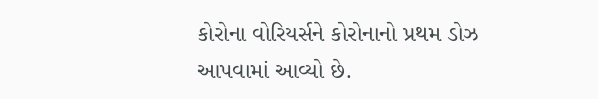કોરોના વોરિયર્સને કોરોનાનો પ્રથમ ડોઝ આપવામાં આવ્યો છે.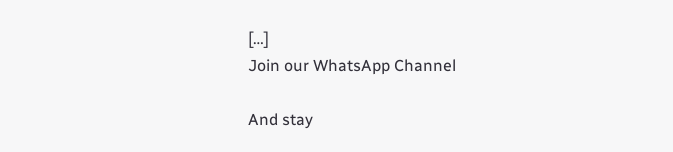[…]
Join our WhatsApp Channel

And stay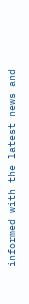informed with the latest news and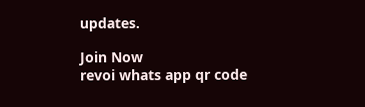updates.

Join Now
revoi whats app qr code